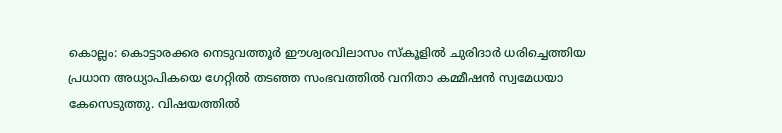കൊല്ലം: കൊട്ടാരക്കര നെടുവത്തൂർ ഈശ്വരവിലാസം സ്കൂളിൽ ചുരിദാർ ധരിച്ചെത്തിയ പ്രധാന അധ്യാപികയെ ഗേറ്റിൽ തടഞ്ഞ സംഭവത്തിൽ വനിതാ കമ്മീഷൻ സ്വമേധയാ കേസെടുത്തു. വിഷയത്തിൽ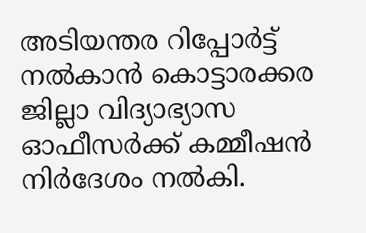അടിയന്തര റിപ്പോർട്ട് നൽകാൻ കൊട്ടാരക്കര ജില്ലാ വിദ്യാഭ്യാസ ഓഫീസർക്ക് കമ്മീഷൻ നിർദേശം നൽകി.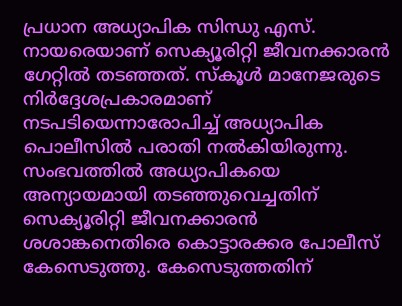പ്രധാന അധ്യാപിക സിന്ധു എസ്. നായരെയാണ് സെക്യൂരിറ്റി ജീവനക്കാരൻ ഗേറ്റിൽ തടഞ്ഞത്. സ്കൂൾ മാനേജരുടെ നിർദ്ദേശപ്രകാരമാണ് നടപടിയെന്നാരോപിച്ച് അധ്യാപിക പൊലീസിൽ പരാതി നൽകിയിരുന്നു.
സംഭവത്തിൽ അധ്യാപികയെ അന്യായമായി തടഞ്ഞുവെച്ചതിന് സെക്യൂരിറ്റി ജീവനക്കാരൻ ശശാങ്കനെതിരെ കൊട്ടാരക്കര പോലീസ് കേസെടുത്തു. കേസെടുത്തതിന്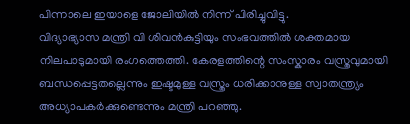പിന്നാലെ ഇയാളെ ജോലിയിൽ നിന്ന് പിരിച്ചുവിട്ടു.
വിദ്യാഭ്യാസ മന്ത്രി വി ശിവൻകുട്ടിയും സംഭവത്തിൽ ശക്തമായ നിലപാടുമായി രംഗത്തെത്തി. കേരളത്തിന്റെ സംസ്കാരം വസ്ത്രവുമായി ബന്ധപ്പെട്ടതല്ലെന്നും ഇഷ്ടമുള്ള വസ്ത്രം ധരിക്കാനുള്ള സ്വാതന്ത്ര്യം അധ്യാപകർക്കുണ്ടെന്നും മന്ത്രി പറഞ്ഞു.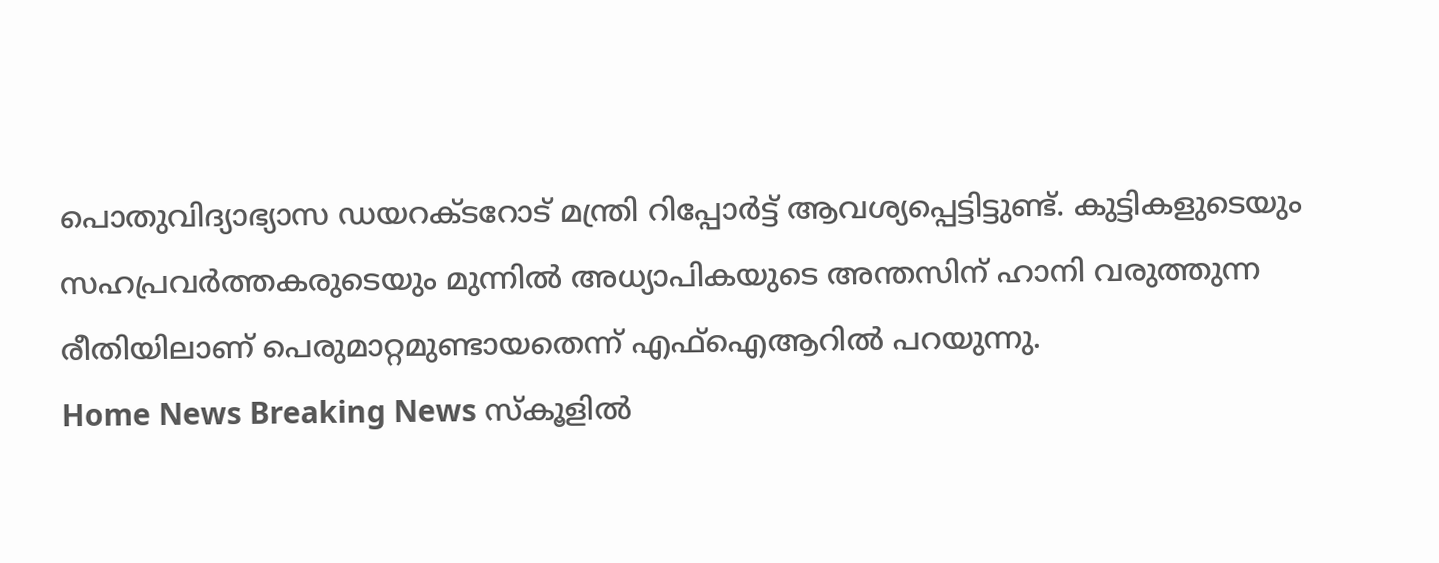പൊതുവിദ്യാഭ്യാസ ഡയറക്ടറോട് മന്ത്രി റിപ്പോർട്ട് ആവശ്യപ്പെട്ടിട്ടുണ്ട്. കുട്ടികളുടെയും സഹപ്രവർത്തകരുടെയും മുന്നിൽ അധ്യാപികയുടെ അന്തസിന് ഹാനി വരുത്തുന്ന രീതിയിലാണ് പെരുമാറ്റമുണ്ടായതെന്ന് എഫ്ഐആറിൽ പറയുന്നു.
Home News Breaking News സ്കൂളിൽ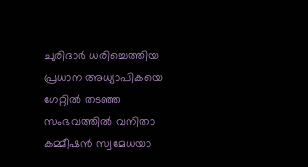ചുരിദാർ ധരിച്ചെത്തിയ പ്രധാന അധ്യാപികയെ ഗേറ്റിൽ തടഞ്ഞ സംഭവത്തിൽ വനിതാ കമ്മീഷൻ സ്വമേധയാ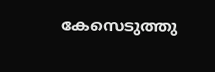കേസെടുത്തു